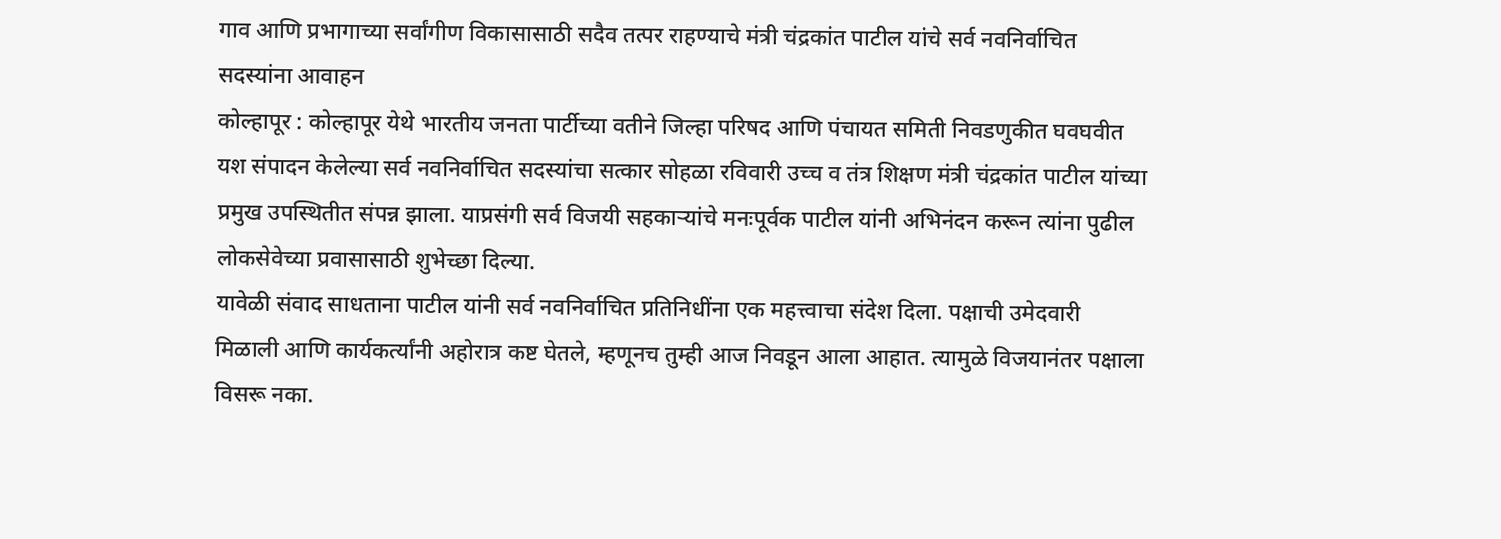गाव आणि प्रभागाच्या सर्वांगीण विकासासाठी सदैव तत्पर राहण्याचे मंत्री चंद्रकांत पाटील यांचे सर्व नवनिर्वाचित सदस्यांना आवाहन
कोल्हापूर : कोल्हापूर येथे भारतीय जनता पार्टीच्या वतीने जिल्हा परिषद आणि पंचायत समिती निवडणुकीत घवघवीत यश संपादन केलेल्या सर्व नवनिर्वाचित सदस्यांचा सत्कार सोहळा रविवारी उच्च व तंत्र शिक्षण मंत्री चंद्रकांत पाटील यांच्या प्रमुख उपस्थितीत संपन्न झाला. याप्रसंगी सर्व विजयी सहकाऱ्यांचे मनःपूर्वक पाटील यांनी अभिनंदन करून त्यांना पुढील लोकसेवेच्या प्रवासासाठी शुभेच्छा दिल्या.
यावेळी संवाद साधताना पाटील यांनी सर्व नवनिर्वाचित प्रतिनिधींना एक महत्त्वाचा संदेश दिला. पक्षाची उमेदवारी मिळाली आणि कार्यकर्त्यांनी अहोरात्र कष्ट घेतले, म्हणूनच तुम्ही आज निवडून आला आहात. त्यामुळे विजयानंतर पक्षाला विसरू नका.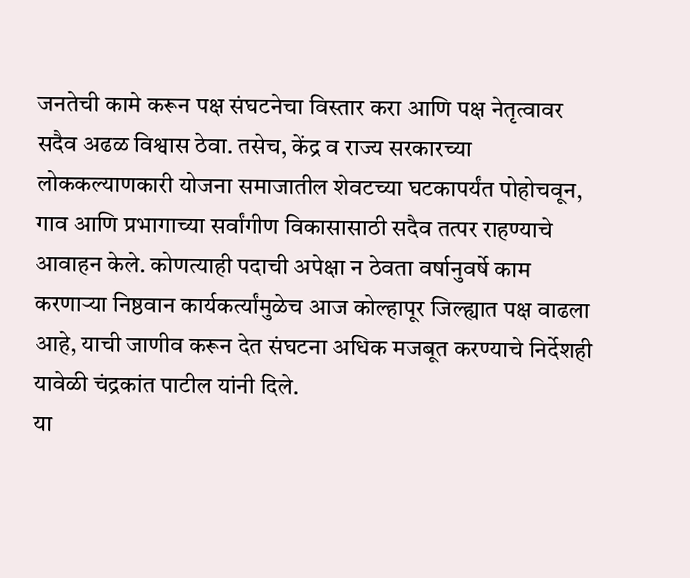जनतेची कामे करून पक्ष संघटनेचा विस्तार करा आणि पक्ष नेतृत्वावर सदैव अढळ विश्वास ठेवा. तसेच, केंद्र व राज्य सरकारच्या लोककल्याणकारी योजना समाजातील शेवटच्या घटकापर्यंत पोहोचवून, गाव आणि प्रभागाच्या सर्वांगीण विकासासाठी सदैव तत्पर राहण्याचे आवाहन केले. कोणत्याही पदाची अपेक्षा न ठेवता वर्षानुवर्षे काम करणाऱ्या निष्ठवान कार्यकर्त्यांमुळेच आज कोल्हापूर जिल्ह्यात पक्ष वाढला आहे, याची जाणीव करून देत संघटना अधिक मजबूत करण्याचे निर्देशही यावेळी चंद्रकांत पाटील यांनी दिले.
या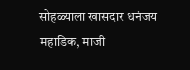सोहळ्याला खासदार धनंजय महाडिक, माजी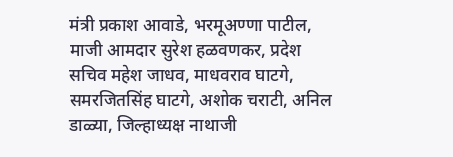मंत्री प्रकाश आवाडे, भरमूअण्णा पाटील, माजी आमदार सुरेश हळवणकर, प्रदेश सचिव महेश जाधव, माधवराव घाटगे, समरजितसिंह घाटगे, अशोक चराटी, अनिल डाळ्या, जिल्हाध्यक्ष नाथाजी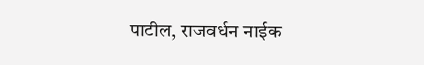पाटील, राजवर्धन नाईक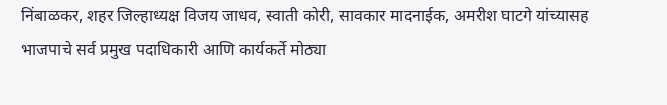निंबाळकर, शहर जिल्हाध्यक्ष विजय जाधव, स्वाती कोरी, सावकार मादनाईक, अमरीश घाटगे यांच्यासह भाजपाचे सर्व प्रमुख पदाधिकारी आणि कार्यकर्ते मोठ्या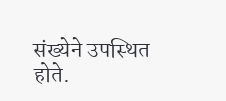संख्येने उपस्थित होते.